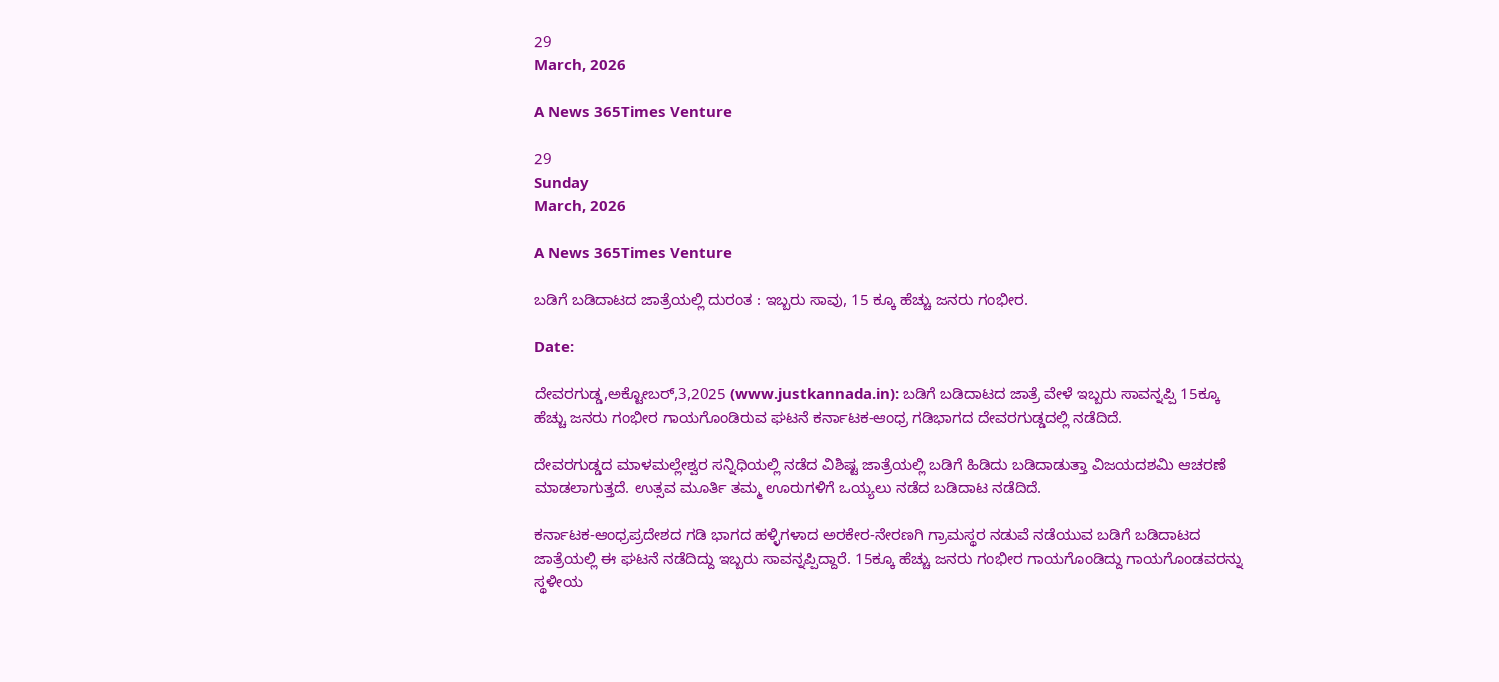29
March, 2026

A News 365Times Venture

29
Sunday
March, 2026

A News 365Times Venture

ಬಡಿಗೆ ಬಡಿದಾಟದ ಜಾತ್ರೆಯಲ್ಲಿ ದುರಂತ : ಇಬ್ಬರು ಸಾವು, 15 ಕ್ಕೂ ಹೆಚ್ಚು ಜನರು ಗಂಭೀರ.

Date:

ದೇವರಗುಡ್ಡ,ಅಕ್ಟೋಬರ್,3,2025 (www.justkannada.in): ಬಡಿಗೆ ಬಡಿದಾಟದ ಜಾತ್ರೆ ವೇಳೆ ಇಬ್ಬರು ಸಾವನ್ನಪ್ಪಿ 15ಕ್ಕೂ ಹೆಚ್ಚು ಜನರು ಗಂಭೀರ ಗಾಯಗೊಂಡಿರುವ ಘಟನೆ ಕರ್ನಾಟಕ-ಆಂಧ್ರ ಗಡಿಭಾಗದ ದೇವರಗುಡ್ಡದಲ್ಲಿ ನಡೆದಿದೆ.

ದೇವರಗುಡ್ಡದ ಮಾಳಮಲ್ಲೇಶ್ವರ ಸನ್ನಿಧಿಯಲ್ಲಿ ನಡೆದ ವಿಶಿಷ್ಟ ಜಾತ್ರೆಯಲ್ಲಿ ಬಡಿಗೆ ಹಿಡಿದು ಬಡಿದಾಡುತ್ತಾ ವಿಜಯದಶಮಿ ಆಚರಣೆ ಮಾಡಲಾಗುತ್ತದೆ. ಉತ್ಸವ ಮೂರ್ತಿ ತಮ್ಮ ಊರುಗಳಿಗೆ ಒಯ್ಯಲು ನಡೆದ ಬಡಿದಾಟ ನಡೆದಿದೆ.

ಕರ್ನಾಟಕ-ಆಂಧ್ರಪ್ರದೇಶದ ಗಡಿ ಭಾಗದ ಹಳ್ಳಿಗಳಾದ ಅರಕೇರ-ನೇರಣಗಿ ಗ್ರಾಮಸ್ಥರ ನಡುವೆ ನಡೆಯುವ ಬಡಿಗೆ ಬಡಿದಾಟದ ಜಾತ್ರೆಯಲ್ಲಿ ಈ ಘಟನೆ ನಡೆದಿದ್ದು ಇಬ್ಬರು ಸಾವನ್ನಪ್ಪಿದ್ದಾರೆ. 15ಕ್ಕೂ ಹೆಚ್ಚು ಜನರು ಗಂಭೀರ ಗಾಯಗೊಂಡಿದ್ದು ಗಾಯಗೊಂಡವರನ್ನು ಸ್ಥಳೀಯ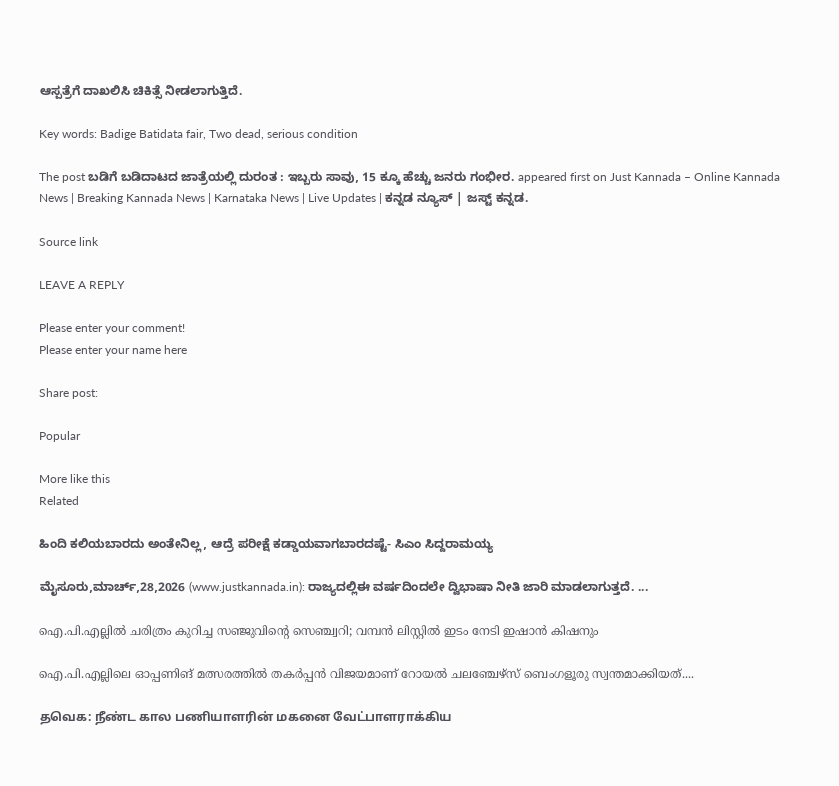ಆಸ್ಪತ್ರೆಗೆ ದಾಖಲಿಸಿ ಚಿಕಿತ್ಸೆ ನೀಡಲಾಗುತ್ತಿದೆ.

Key words: Badige Batidata fair, Two dead, serious condition

The post ಬಡಿಗೆ ಬಡಿದಾಟದ ಜಾತ್ರೆಯಲ್ಲಿ ದುರಂತ : ಇಬ್ಬರು ಸಾವು, 15 ಕ್ಕೂ ಹೆಚ್ಚು ಜನರು ಗಂಭೀರ. appeared first on Just Kannada – Online Kannada News | Breaking Kannada News | Karnataka News | Live Updates | ಕನ್ನಡ ನ್ಯೂಸ್ | ಜಸ್ಟ್ ಕನ್ನಡ.

Source link

LEAVE A REPLY

Please enter your comment!
Please enter your name here

Share post:

Popular

More like this
Related

ಹಿಂದಿ ಕಲಿಯಬಾರದು ಅಂತೇನಿಲ್ಲ, ಆದ್ರೆ ಪರೀಕ್ಷೆ ಕಡ್ಡಾಯವಾಗಬಾರದಷ್ಟೆ- ಸಿಎಂ ಸಿದ್ದರಾಮಯ್ಯ

ಮೈಸೂರು,ಮಾರ್ಚ್,28,2026 (www.justkannada.in): ರಾಜ್ಯದಲ್ಲಿಈ ವರ್ಷದಿಂದಲೇ ದ್ವಿಭಾಷಾ ನೀತಿ ಜಾರಿ ಮಾಡಲಾಗುತ್ತದೆ. ...

ഐ.പി.എല്ലില്‍ ചരിത്രം കുറിച്ച സഞ്ജുവിന്റെ സെഞ്ച്വറി; വമ്പന്‍ ലിസ്റ്റില്‍ ഇടം നേടി ഇഷാന്‍ കിഷനും

ഐ.പി.എല്ലിലെ ഓപ്പണിങ് മത്സരത്തില്‍ തകര്‍പ്പന്‍ വിജയമാണ് റോയല്‍ ചലഞ്ചേഴ്സ് ബെംഗളൂരു സ്വന്തമാക്കിയത്....

தவெக: நீண்ட கால பணியாளரின் மகனை வேட்பாளராக்கிய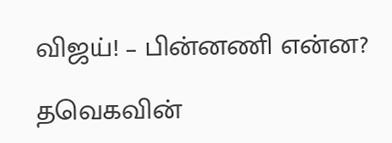விஜய்! – பின்னணி என்ன?

தவெகவின்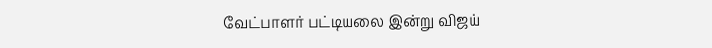வேட்பாளர் பட்டியலை இன்று விஜய்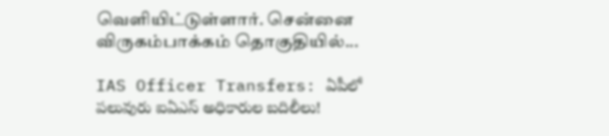வெளியிட்டுள்ளார். சென்னை விருகம்பாக்கம் தொகுதியில்...

IAS Officer Transfers: ఏపీలో పలువురు ఐఏఎస్‌ అధికారుల బదిలీలు!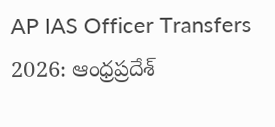AP IAS Officer Transfers 2026: ఆంధ్రప్రదేశ్‌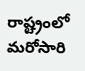రాష్ట్రంలో మరోసారి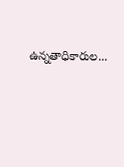ఉన్నతాధికారుల...